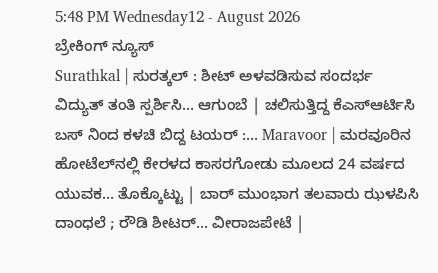5:48 PM Wednesday12 - August 2026
ಬ್ರೇಕಿಂಗ್ ನ್ಯೂಸ್
Surathkal | ಸುರತ್ಕಲ್ : ಶೀಟ್ ಅಳವಡಿಸುವ ಸಂದರ್ಭ ವಿದ್ಯುತ್ ತಂತಿ ಸ್ಪರ್ಶಿಸಿ… ಆಗುಂಬೆ | ಚಲಿಸುತ್ತಿದ್ದ ಕೆಎಸ್ಆರ್ಟಿಸಿ ಬಸ್ ನಿಂದ ಕಳಚಿ ಬಿದ್ದ ಟಯರ್ :… Maravoor | ಮರವೂರಿನ ಹೋಟೆಲ್‌ನಲ್ಲಿ ಕೇರಳದ ಕಾಸರಗೋಡು ಮೂಲದ 24 ವರ್ಷದ ಯುವಕ… ತೊಕ್ಕೊಟ್ಟು | ಬಾರ್ ಮುಂಭಾಗ ತಲವಾರು ಝಳಪಿಸಿ ದಾಂಧಲೆ ; ರೌಡಿ ಶೀಟರ್… ವೀರಾಜಪೇಟೆ |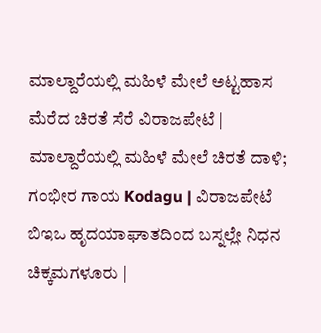ಮಾಲ್ದಾರೆಯಲ್ಲಿ ಮಹಿಳೆ ಮೇಲೆ ಅಟ್ಟಹಾಸ ಮೆರೆದ ಚಿರತೆ ಸೆರೆ ವಿರಾಜಪೇಟೆ | ಮಾಲ್ದಾರೆಯಲ್ಲಿ ಮಹಿಳೆ ಮೇಲೆ ಚಿರತೆ ದಾಳಿ; ಗಂಭೀರ ಗಾಯ Kodagu | ವಿರಾಜಪೇಟೆ ಬಿಇಒ ಹೃದಯಾಘಾತದಿಂದ ಬಸ್ನಲ್ಲೇ ನಿಧನ ಚಿಕ್ಕಮಗಳೂರು |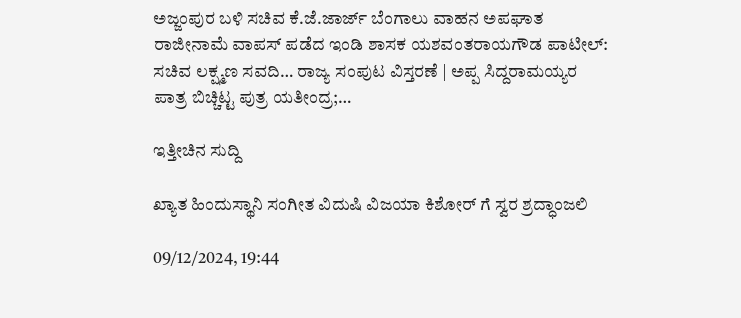ಅಜ್ಜಂಪುರ ಬಳಿ ಸಚಿವ ಕೆ.ಜೆ.ಜಾರ್ಜ್ ಬೆಂಗಾಲು ವಾಹನ ಅಪಘಾತ ರಾಜೀನಾಮೆ ವಾಪಸ್ ಪಡೆದ ಇಂಡಿ ಶಾಸಕ ಯಶವಂತರಾಯಗೌಡ ಪಾಟೀಲ್: ಸಚಿವ ಲಕ್ಷ್ಮಣ ಸವದಿ… ರಾಜ್ಯ ಸಂಪುಟ ವಿಸ್ತರಣೆ | ಅಪ್ಪ ಸಿದ್ದರಾಮಯ್ಯರ ಪಾತ್ರ ಬಿಚ್ಚಿಟ್ಟ ಪುತ್ರ ಯತೀಂದ್ರ;…

ಇತ್ತೀಚಿನ ಸುದ್ದಿ

ಖ್ಯಾತ ಹಿಂದುಸ್ಥಾನಿ ಸಂಗೀತ ವಿದುಷಿ ವಿಜಯಾ ಕಿಶೋರ್ ಗೆ ಸ್ವರ ಶ್ರದ್ಧಾಂಜಲಿ

09/12/2024, 19:44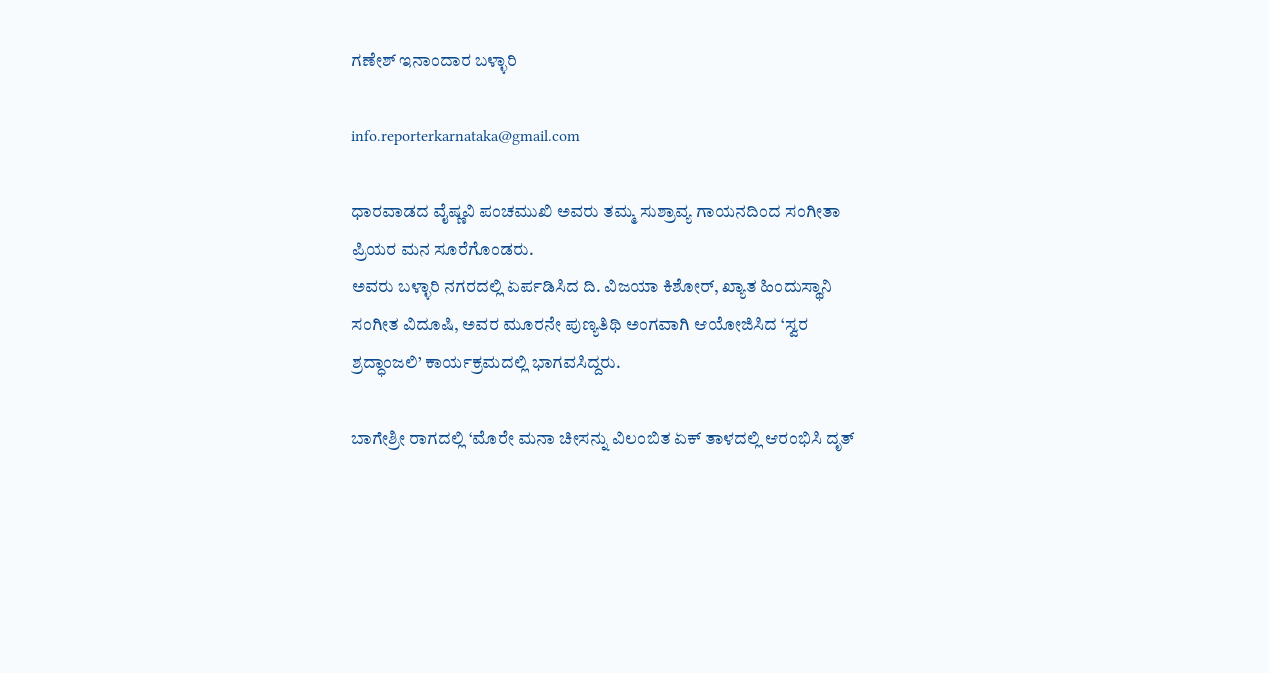ಗಣೇಶ್ ಇನಾಂದಾರ ಬಳ್ಳಾರಿ

info.reporterkarnataka@gmail.com

ಧಾರವಾಡದ ವೈಷ್ಣವಿ ಪಂಚಮುಖಿ ಅವರು ತಮ್ಮ ಸುಶ್ರಾವ್ಯ ಗಾಯನದಿಂದ ಸಂಗೀತಾ ಪ್ರಿಯರ ಮನ ಸೂರೆಗೊಂಡರು.
ಅವರು ಬಳ್ಳಾರಿ ನಗರದಲ್ಲಿ ಏರ್ಪಡಿಸಿದ ದಿ. ವಿಜಯಾ ಕಿಶೋರ್, ಖ್ಯಾತ ಹಿಂದುಸ್ಥಾನಿ ಸಂಗೀತ ವಿದೂಷಿ, ಅವರ ಮೂರನೇ ಪುಣ್ಯತಿಥಿ ಅಂಗವಾಗಿ ಆಯೋಜಿಸಿದ ‘ಸ್ವರ ಶ್ರದ್ಧಾಂಜಲಿ’ ಕಾರ್ಯಕ್ರಮದಲ್ಲಿ ಭಾಗವಸಿದ್ದರು.

ಬಾಗೇಶ್ರೀ ರಾಗದಲ್ಲಿ ‘ಮೊರೇ ಮನಾ ಚೀಸನ್ನು ವಿಲಂಬಿತ ಏಕ್ ತಾಳದಲ್ಲಿ ಆರಂಭಿಸಿ ದೃತ್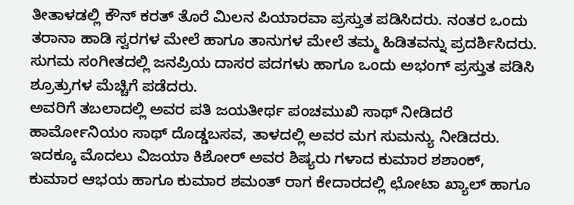ತೀತಾಳಡಲ್ಲಿ ಕೌನ್ ಕರತ್ ತೊರೆ ಮಿಲನ ಪಿಯಾರವಾ ಪ್ರಸ್ತುತ ಪಡಿಸಿದರು. ನಂತರ ಒಂದು ತರಾನಾ ಹಾಡಿ ಸ್ವರಗಳ ಮೇಲೆ ಹಾಗೂ ತಾನುಗಳ ಮೇಲೆ ತಮ್ಮ ಹಿಡಿತವನ್ನು ಪ್ರದರ್ಶಿಸಿದರು.
ಸುಗಮ ಸಂಗೀತದಲ್ಲಿ ಜನಪ್ರಿಯ ದಾಸರ ಪದಗಳು ಹಾಗೂ ಒಂದು ಅಭಂಗ್ ಪ್ರಸ್ತುತ ಪಡಿಸಿ ಶ್ರೂತ್ರುಗಳ ಮೆಚ್ಚಿಗೆ ಪಡೆದರು.
ಅವರಿಗೆ ತಬಲಾದಲ್ಲಿ ಅವರ ಪತಿ ಜಯತೀರ್ಥ ಪಂಚಮುಖಿ ಸಾಥ್ ನೀಡಿದರೆ ಹಾರ್ಮೋನಿಯಂ ಸಾಥ್ ದೊಡ್ಡಬಸವ, ತಾಳದಲ್ಲಿ ಅವರ ಮಗ ಸುಮನ್ಯು ನೀಡಿದರು.
ಇದಕ್ಕೂ ಮೊದಲು ವಿಜಯಾ ಕಿಶೋರ್ ಅವರ ಶಿಷ್ಯರು ಗಳಾದ ಕುಮಾರ ಶಶಾಂಕ್, ಕುಮಾರ ಆಭಯ ಹಾಗೂ ಕುಮಾರ ಶಮಂತ್ ರಾಗ ಕೇದಾರದಲ್ಲಿ ಛೋಟಾ ಖ್ಯಾಲ್ ಹಾಗೂ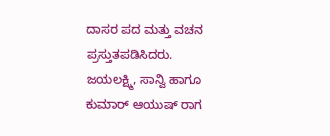ದಾಸರ ಪದ ಮತ್ತು ವಚನ ಪ್ರಸ್ತುತಪಡಿಸಿದರು.
ಜಯಲಕ್ಷ್ಮಿ, ಸಾನ್ವಿ ಹಾಗೂ ಕುಮಾರ್ ಆಯುಷ್ ರಾಗ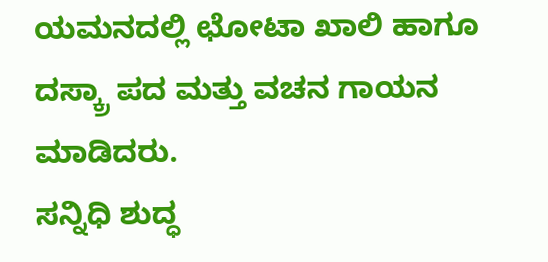ಯಮನದಲ್ಲಿ ಛೋಟಾ ಖಾಲಿ ಹಾಗೂ ದಸ್ಕ್ರಾ ಪದ ಮತ್ತು ವಚನ ಗಾಯನ ಮಾಡಿದರು.
ಸನ್ನಿಧಿ ಶುದ್ಧ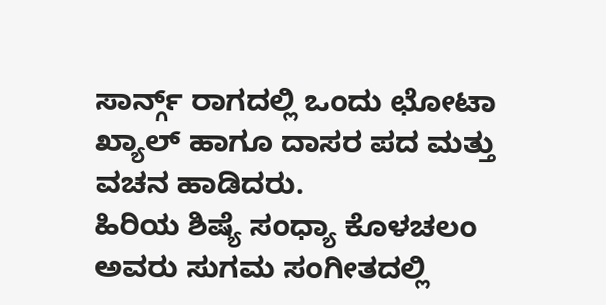ಸಾರ್ನ್ಗ್ ರಾಗದಲ್ಲಿ ಒಂದು ಛೋಟಾ ಖ್ಯಾಲ್ ಹಾಗೂ ದಾಸರ ಪದ ಮತ್ತು ವಚನ ಹಾಡಿದರು.
ಹಿರಿಯ ಶಿಷ್ಯೆ ಸಂಧ್ಯಾ ಕೊಳಚಲಂ ಅವರು ಸುಗಮ ಸಂಗೀತದಲ್ಲಿ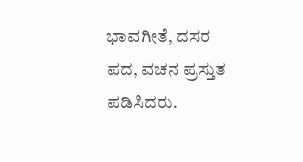ಭಾವಗೀತೆ, ದಸರ ಪದ, ವಚನ ಪ್ರಸ್ತುತ ಪಡಿಸಿದರು.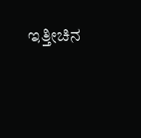ಇತ್ತೀಚಿನ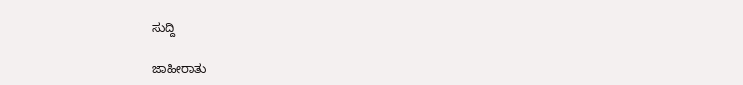ಸುದ್ದಿ

ಜಾಹೀರಾತು